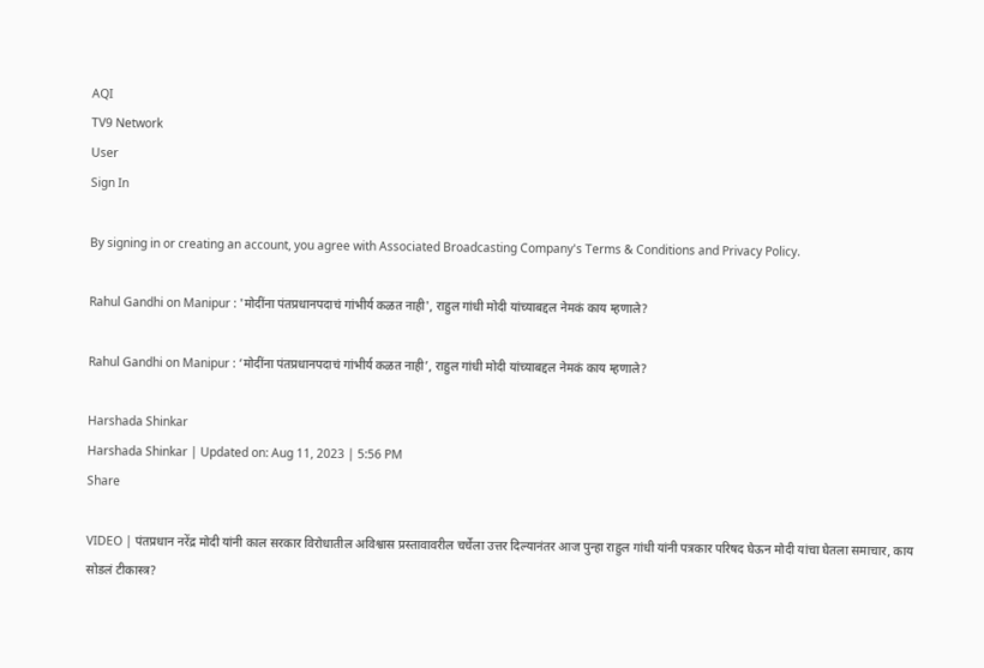AQI
TV9 Network
User
Sign In

By signing in or creating an account, you agree with Associated Broadcasting Company's Terms & Conditions and Privacy Policy.

Rahul Gandhi on Manipur : 'मोदींना पंतप्रधानपदाचं गांभीर्य कळत नाही', राहुल गांधी मोदी यांच्याबद्दल नेमकं काय म्हणाले?

Rahul Gandhi on Manipur : ‘मोदींना पंतप्रधानपदाचं गांभीर्य कळत नाही’, राहुल गांधी मोदी यांच्याबद्दल नेमकं काय म्हणाले?

Harshada Shinkar
Harshada Shinkar | Updated on: Aug 11, 2023 | 5:56 PM
Share

VIDEO | पंतप्रधान नरेंद्र मोदी यांनी काल सरकार विरोधातील अविश्वास प्रस्तावावरील चर्चेला उत्तर दिल्यानंतर आज पुन्हा राहुल गांधी यांनी पत्रकार परिषद घेऊन मोदी यांचा घेतला समाचार, काय सोडलं टीकास्त्र?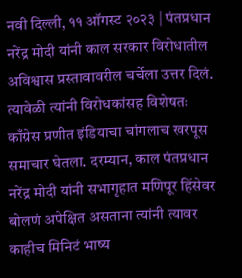नवी दिल्ली, ११ ऑगस्ट २०२३ | पंतप्रधान नरेंद्र मोदी यांनी काल सरकार विरोधातील अविश्वास प्रस्तावावरील चर्चेला उत्तर दिलं. त्यावेळी त्यांनी विरोधकांसह विशेषतः काँग्रेस प्रणीत इंडियाचा चांगलाच खरपूस समाचार घेतला. दरम्यान, काल पंतप्रधान नरेंद्र मोदी यांनी सभागृहात मणिपूर हिंसेवर बोलणं अपेक्षित असताना त्यांनी त्यावर काहीच मिनिटं भाष्य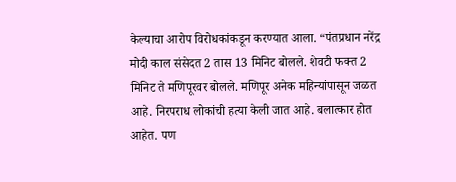केल्याचा आरोप विरोधकांकडून करण्यात आला. “पंतप्रधान नरेंद्र मोदी काल संसेदत 2 तास 13 मिनिट बोलले. शेवटी फक्त 2 मिनिट ते मणिपूरवर बोलले. मणिपूर अनेक महिन्यांपासून जळत आहे. निरपराध लोकांची हत्या केली जात आहे. बलात्कार होत आहेत. पण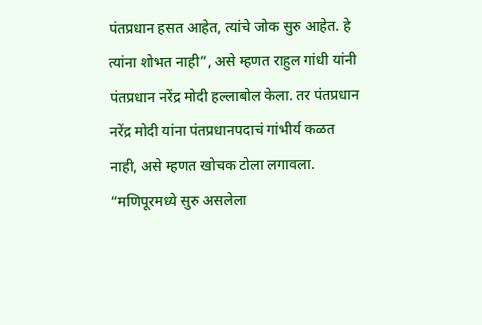पंतप्रधान हसत आहेत, त्यांचे जोक सुरु आहेत. हे त्यांना शोभत नाही”, असे म्हणत राहुल गांधी यांनी पंतप्रधान नरेंद्र मोदी हल्लाबोल केला. तर पंतप्रधान नरेंद्र मोदी यांना पंतप्रधानपदाचं गांभीर्य कळत नाही, असे म्हणत खोचक टोला लगावला. “मणिपूरमध्ये सुरु असलेला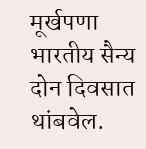मूर्खपणा भारतीय सैन्य दोन दिवसात थांबवेल.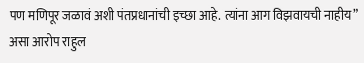पण मणिपूर जळावं अशी पंतप्रधानांची इच्छा आहे. त्यांना आग विझवायची नाहीय” असा आरोप राहुल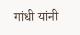गांधी यांनी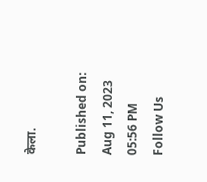केला.

Published on: Aug 11, 2023 05:56 PM
Follow Us